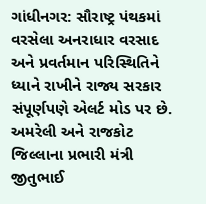ગાંધીનગર: સૌરાષ્ટ્ર પંથકમાં વરસેલા અનરાધાર વરસાદ અને પ્રવર્તમાન પરિસ્થિતિને ધ્યાને રાખીને રાજ્ય સરકાર સંપૂર્ણપણે એલર્ટ મોડ પર છે. અમરેલી અને રાજકોટ જિલ્લાના પ્રભારી મંત્રી  જીતુભાઈ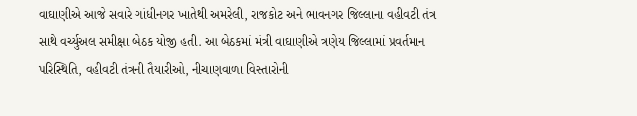વાઘાણીએ આજે સવારે ગાંધીનગર ખાતેથી અમરેલી, રાજકોટ અને ભાવનગર જિલ્લાના વહીવટી તંત્ર સાથે વર્ચ્યુઅલ સમીક્ષા બેઠક યોજી હતી. આ બેઠકમાં મંત્રી વાઘાણીએ ત્રણેય જિલ્લામાં પ્રવર્તમાન પરિસ્થિતિ, વહીવટી તંત્રની તૈયારીઓ, નીચાણવાળા વિસ્તારોની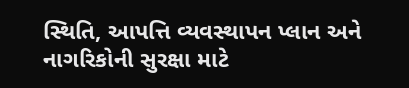સ્થિતિ, આપત્તિ વ્યવસ્થાપન પ્લાન અને નાગરિકોની સુરક્ષા માટે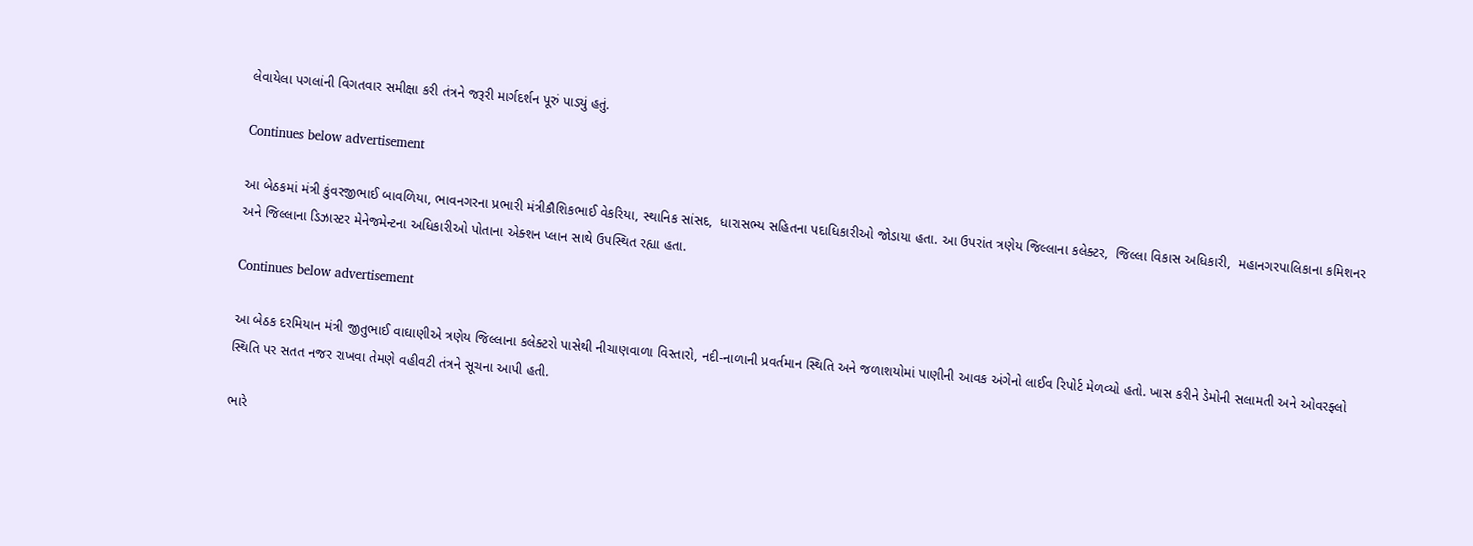લેવાયેલા પગલાંની વિગતવાર સમીક્ષા કરી તંત્રને જરૂરી માર્ગદર્શન પૂરું પાડ્યું હતું.

Continues below advertisement

આ બેઠકમાં મંત્રી કુંવરજીભાઈ બાવળિયા, ભાવનગરના પ્રભારી મંત્રીકૌશિકભાઈ વેકરિયા, સ્થાનિક સાંસદ,  ધારાસભ્ય સહિતના પદાધિકારીઓ જોડાયા હતા. આ ઉપરાંત ત્રણેય જિલ્લાના કલેક્ટર,  જિલ્લા વિકાસ અધિકારી,  મહાનગરપાલિકાના કમિશનર અને જિલ્લાના ડિઝાસ્ટર મેનેજમેન્ટના અધિકારીઓ પોતાના એક્શન પ્લાન સાથે ઉપસ્થિત રહ્યા હતા.

Continues below advertisement

આ બેઠક દરમિયાન મંત્રી જીતુભાઈ વાઘાણીએ ત્રણેય જિલ્લાના કલેક્ટરો પાસેથી નીચાણવાળા વિસ્તારો, નદી-નાળાની પ્રવર્તમાન સ્થિતિ અને જળાશયોમાં પાણીની આવક અંગેનો લાઈવ રિપોર્ટ મેળવ્યો હતો. ખાસ કરીને ડેમોની સલામતી અને ઓવરફ્લો સ્થિતિ પર સતત નજર રાખવા તેમણે વહીવટી તંત્રને સૂચના આપી હતી.

ભારે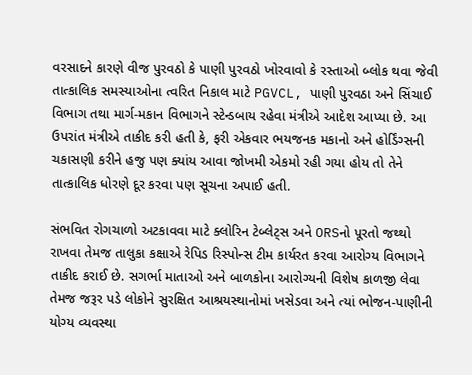વરસાદને કારણે વીજ પુરવઠો કે પાણી પુરવઠો ખોરવાવો કે રસ્તાઓ બ્લોક થવા જેવી તાત્કાલિક સમસ્યાઓના ત્વરિત નિકાલ માટે PGVCL, પાણી પુરવઠા અને સિંચાઈ વિભાગ તથા માર્ગ-મકાન વિભાગને સ્ટેન્ડબાય રહેવા મંત્રીએ આદેશ આપ્યા છે. આ ઉપરાંત મંત્રીએ તાકીદ કરી હતી કે, ફરી એકવાર ભયજનક મકાનો અને હોર્ડિંગ્સની ચકાસણી કરીને હજુ પણ ક્યાંય આવા જોખમી એકમો રહી ગયા હોય તો તેને તાત્કાલિક ધોરણે દૂર કરવા પણ સૂચના અપાઈ હતી.

સંભવિત રોગચાળો અટકાવવા માટે ક્લોરિન ટેબ્લેટ્સ અને ORSનો પૂરતો જથ્થો રાખવા તેમજ તાલુકા કક્ષાએ રેપિડ રિસ્પોન્સ ટીમ કાર્યરત કરવા આરોગ્ય વિભાગને તાકીદ કરાઈ છે. સગર્ભા માતાઓ અને બાળકોના આરોગ્યની વિશેષ કાળજી લેવા તેમજ જરૂર પડે લોકોને સુરક્ષિત આશ્રયસ્થાનોમાં ખસેડવા અને ત્યાં ભોજન-પાણીની યોગ્ય વ્યવસ્થા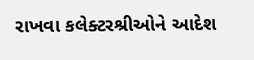રાખવા કલેક્ટરશ્રીઓને આદેશ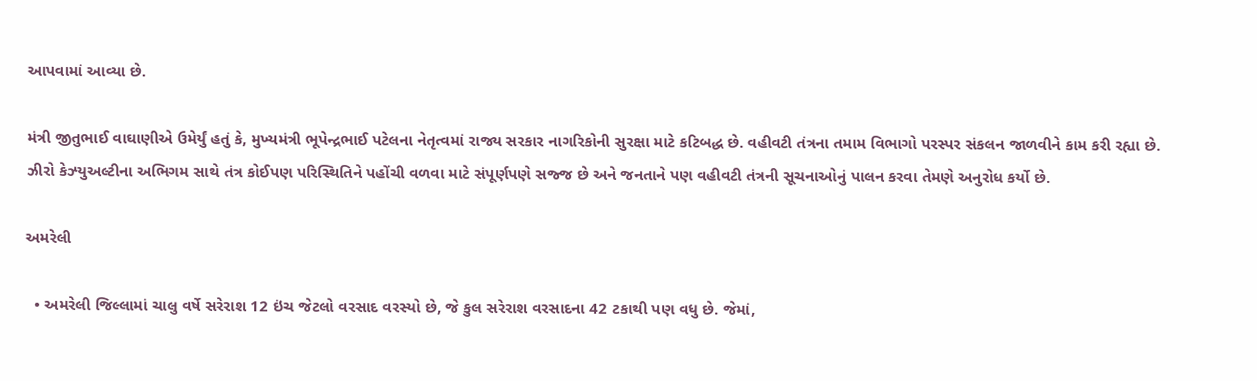આપવામાં આવ્યા છે.

મંત્રી જીતુભાઈ વાઘાણીએ ઉમેર્યું હતું કે, મુખ્યમંત્રી ભૂપેન્દ્રભાઈ પટેલના નેતૃત્વમાં રાજ્ય સરકાર નાગરિકોની સુરક્ષા માટે કટિબદ્ધ છે. વહીવટી તંત્રના તમામ વિભાગો પરસ્પર સંકલન જાળવીને કામ કરી રહ્યા છે. ઝીરો કેઝ્યુઅલ્ટીના અભિગમ સાથે તંત્ર કોઈપણ પરિસ્થિતિને પહોંચી વળવા માટે સંપૂર્ણપણે સજ્જ છે અને જનતાને પણ વહીવટી તંત્રની સૂચનાઓનું પાલન કરવા તેમણે અનુરોધ કર્યો છે.

અમરેલી

  • અમરેલી જિલ્લામાં ચાલુ વર્ષે સરેરાશ 12 ઇંચ જેટલો વરસાદ વરસ્યો છે, જે કુલ સરેરાશ વરસાદના 42 ટકાથી પણ વધુ છે. જેમાં,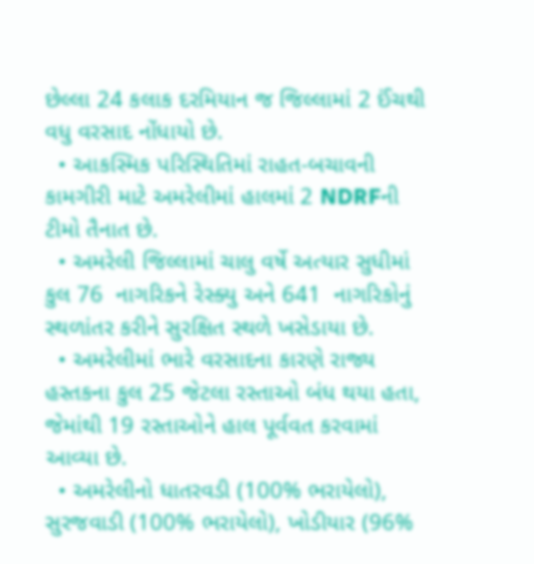છેલ્લા 24 કલાક દરમિયાન જ જિલ્લામાં 2 ઈંચથી વધુ વરસાદ નોંધાયો છે.
  • આકસ્મિક પરિસ્થિતિમાં રાહત-બચાવની કામગીરી માટે અમરેલીમાં હાલમાં 2 NDRFની ટીમો તૈનાત છે.
  • અમરેલી જિલ્લામાં ચાલુ વર્ષે અત્યાર સુધીમાં કુલ 76  નાગરિકને રેસ્ક્યુ અને 641  નાગરિકોનું સ્થળાંતર કરીને સુરક્ષિત સ્થળે ખસેડાયા છે.
  • અમરેલીમાં ભારે વરસાદના કારણે રાજ્ય હસ્તકના કુલ 25 જેટલા રસ્તાઓ બંધ થયા હતા, જેમાંથી 19 રસ્તાઓને હાલ પૂર્વવત કરવામાં આવ્યા છે.
  • અમરેલીનો ધાતરવડી (100% ભરાયેલો), સુરજવાડી (100% ભરાયેલો), ખોડીયાર (96%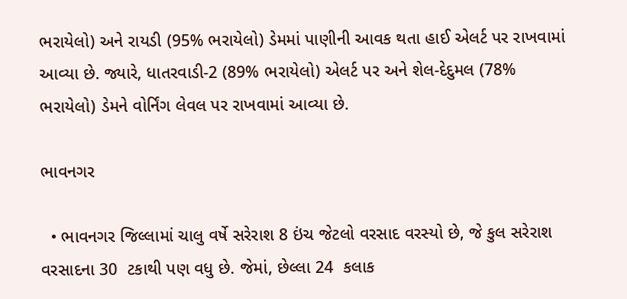ભરાયેલો) અને રાયડી (95% ભરાયેલો) ડેમમાં પાણીની આવક થતા હાઈ એલર્ટ પર રાખવામાં આવ્યા છે. જ્યારે, ધાતરવાડી-2 (89% ભરાયેલો) એલર્ટ પર અને શેલ-દેદુમલ (78% ભરાયેલો) ડેમને વોર્નિંગ લેવલ પર રાખવામાં આવ્યા છે.

ભાવનગર

  • ભાવનગર જિલ્લામાં ચાલુ વર્ષે સરેરાશ 8 ઇંચ જેટલો વરસાદ વરસ્યો છે, જે કુલ સરેરાશ વરસાદના 30  ટકાથી પણ વધુ છે. જેમાં, છેલ્લા 24  કલાક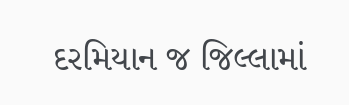દરમિયાન જ જિલ્લામાં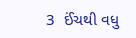3  ઈંચથી વધુ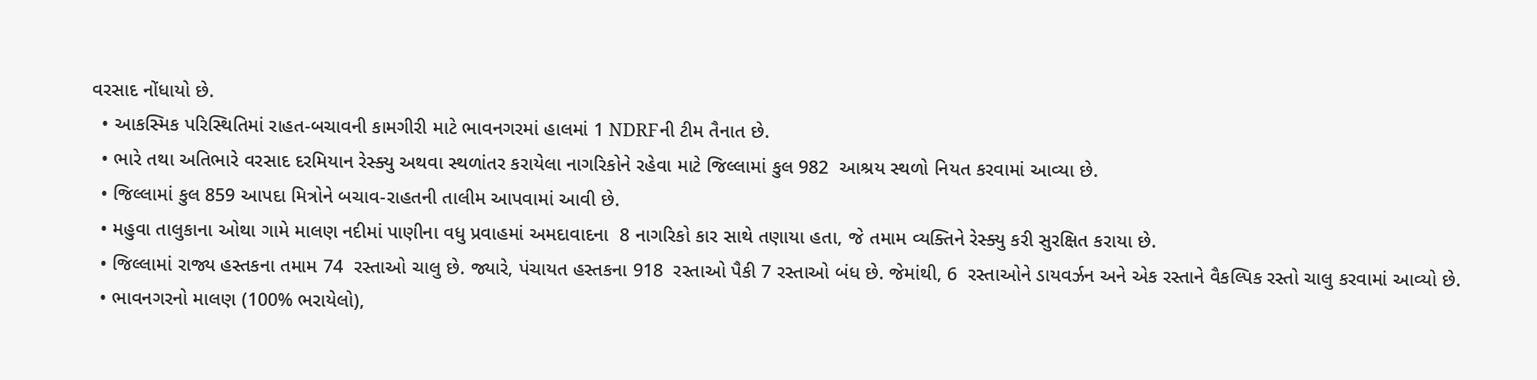વરસાદ નોંધાયો છે.
  • આકસ્મિક પરિસ્થિતિમાં રાહત-બચાવની કામગીરી માટે ભાવનગરમાં હાલમાં 1 NDRFની ટીમ તૈનાત છે.
  • ભારે તથા અતિભારે વરસાદ દરમિયાન રેસ્ક્યુ અથવા સ્થળાંતર કરાયેલા નાગરિકોને રહેવા માટે જિલ્લામાં કુલ 982  આશ્રય સ્થળો નિયત કરવામાં આવ્યા છે.
  • જિલ્લામાં કુલ 859 આપદા મિત્રોને બચાવ-રાહતની તાલીમ આપવામાં આવી છે.
  • મહુવા તાલુકાના ઓથા ગામે માલણ નદીમાં પાણીના વધુ પ્રવાહમાં અમદાવાદના  8 નાગરિકો કાર સાથે તણાયા હતા, જે તમામ વ્યક્તિને રેસ્ક્યુ કરી સુરક્ષિત કરાયા છે.
  • જિલ્લામાં રાજ્ય હસ્તકના તમામ 74  રસ્તાઓ ચાલુ છે. જ્યારે, પંચાયત હસ્તકના 918  રસ્તાઓ પૈકી 7 રસ્તાઓ બંધ છે. જેમાંથી, 6  રસ્તાઓને ડાયવર્ઝન અને એક રસ્તાને વૈકલ્પિક રસ્તો ચાલુ કરવામાં આવ્યો છે.
  • ભાવનગરનો માલણ (100% ભરાયેલો),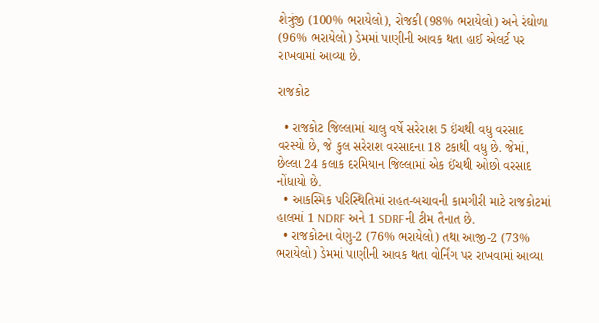શેત્રુંજી (100% ભરાયેલો), રોજકી (98% ભરાયેલો) અને રંઘોળા (96% ભરાયેલો) ડેમમાં પાણીની આવક થતા હાઈ એલર્ટ પર રાખવામાં આવ્યા છે.

રાજકોટ

  • રાજકોટ જિલ્લામાં ચાલુ વર્ષે સરેરાશ 5 ઇંચથી વધુ વરસાદ વરસ્યો છે, જે કુલ સરેરાશ વરસાદના 18 ટકાથી વધુ છે. જેમાં, છેલ્લા 24 કલાક દરમિયાન જિલ્લામાં એક ઈંચથી ઓછો વરસાદ નોંધાયો છે.
  • આકસ્મિક પરિસ્થિતિમાં રાહત-બચાવની કામગીરી માટે રાજકોટમાં હાલમાં 1 NDRF અને 1 SDRFની ટીમ તૈનાત છે.
  • રાજકોટના વેણુ-2 (76% ભરાયેલો) તથા આજી-2 (73% ભરાયેલો) ડેમમાં પાણીની આવક થતા વોર્નિંગ પર રાખવામાં આવ્યા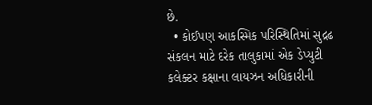છે.
  • કોઈપણ આકસ્મિક પરિસ્થિતિમાં સુદ્રઢ સંકલન માટે દરેક તાલુકામાં એક ડેપ્યુટી કલેક્ટર કક્ષાના લાયઝન અધિકારીની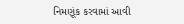નિમણૂંક કરવામાં આવી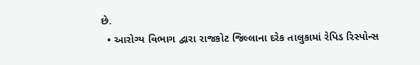છે.
  • આરોગ્ય વિભાગ દ્વારા રાજકોટ જિલ્લાના દરેક તાલુકામાં રેપિડ રિસ્પોન્સ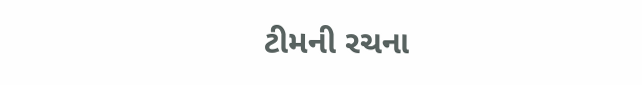ટીમની રચના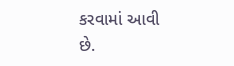કરવામાં આવી છે.